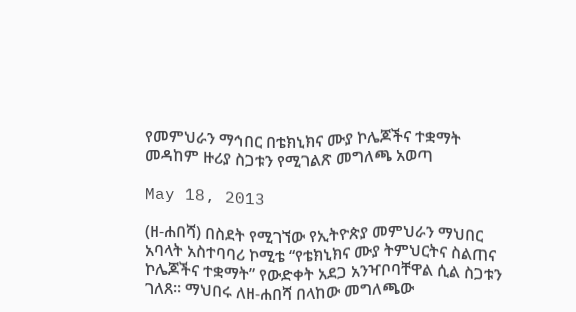የመምህራን ማኅበር በቴክኒክና ሙያ ኮሌጆችና ተቋማት መዳከም ዙሪያ ስጋቱን የሚገልጽ መግለጫ አወጣ

May 18, 2013

(ዘ-ሐበሻ) በስደት የሚገኘው የኢትዮጵያ መምህራን ማህበር አባላት አስተባባሪ ኮሚቴ “የቴክኒክና ሙያ ትምህርትና ስልጠና ኮሌጆችና ተቋማት” የውድቀት አደጋ አንዣቦባቸዋል ሲል ስጋቱን ገለጸ። ማህበሩ ለዘ-ሐበሻ በላከው መግለጫው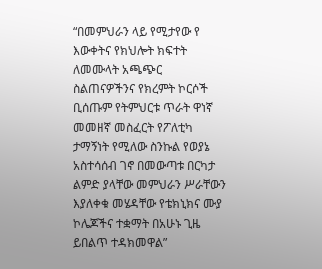“በመምህራን ላይ የሚታየው የ እውቀትና የክህሎት ክፍተት ለመሙላት አጫጭር ስልጠናዎችንና የክረምት ኮርሶች ቢሰጡም የትምህርቱ ጥራት ዋነኛ መመዘኛ መስፈርት የፖለቲካ ታማኝነት የሚለው ስንኩል የወያኔ አስተሳሰብ ገኖ በመውጣቱ በርካታ ልምድ ያላቸው መምህራን ሥራቸውን እያለቀቁ መሄዳቸው የቴክኒክና ሙያ ኮሌጆችና ተቋማት በአሁኑ ጊዜ ይበልጥ ተዳክመዋል”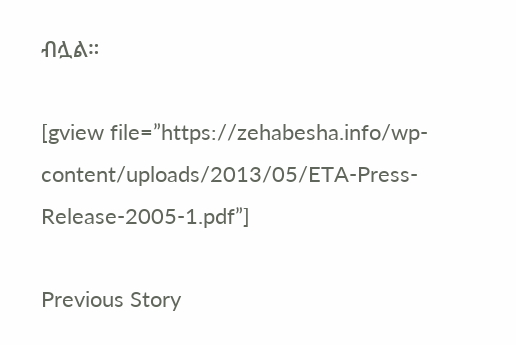ብሏል።

[gview file=”https://zehabesha.info/wp-content/uploads/2013/05/ETA-Press-Release-2005-1.pdf”]

Previous Story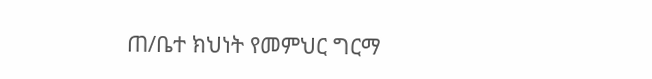ጠ/ቤተ ክህነት የመምህር ግርማ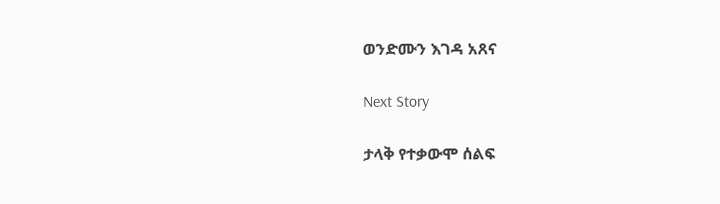ወንድሙን እገዳ አጸና

Next Story

ታላቅ የተቃውሞ ሰልፍ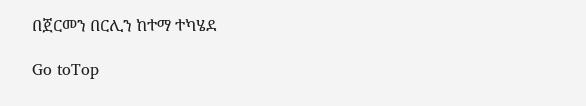በጀርመን በርሊን ከተማ ተካሄደ

Go toTop